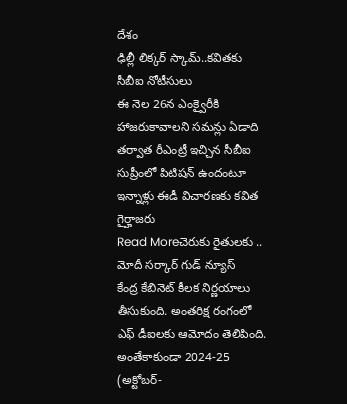దేశం
ఢిల్లీ లిక్కర్ స్కామ్..కవితకు సీబీఐ నోటీసులు
ఈ నెల 26న ఎంక్వైరీకి హాజరుకావాలని సమన్లు ఏడాది తర్వాత రీఎంట్రీ ఇచ్చిన సీబీఐ సుప్రీంలో పిటిషన్ ఉందంటూ ఇన్నాళ్లు ఈడీ విచారణకు కవిత గైర్హాజరు
Read Moreచెరుకు రైతులకు .. మోదీ సర్కార్ గుడ్ న్యూస్
కేంద్ర కేబినెట్ కీలక నిర్ణయాలు తీసుకుంది. అంతరిక్ష రంగంలో ఎఫ్ డీఐలకు ఆమోదం తెలిపింది. అంతేకాకుండా 2024-25 (అక్టోబర్-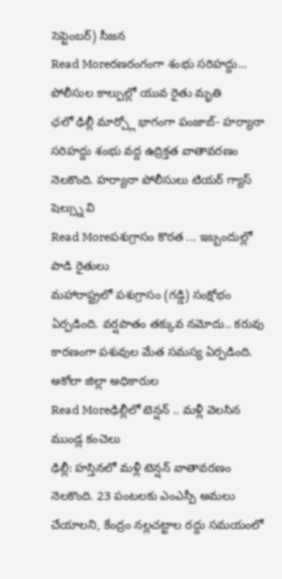సెప్టెంబర్) సీజన
Read Moreరణరంగంగా శంభు సరిహద్దు... పోలీసుల కాల్పుల్లో యువ రైతు మృతి
ఛలో ఢిల్లీ మార్చ్లో భాగంగా పంజాబ్- హర్యానా సరిహద్దు శంభు వద్ద ఉద్రిక్తత వాతావరణం నెలకొంది. హర్యానా పోలీసులు టియర్ గ్యాస్ షెల్స్ను వి
Read Moreపశుగ్రాసం కొరత ... ఇబ్బందుల్లో పాడి రైతులు
మహారాష్ట్రలో పశుగ్రాసం (గడ్డి) సంక్షోభం ఏర్పడింది. వర్షపాతం తక్కువ నమోదు.. కరువు కారణంగా పశువుల మేత సమస్య ఏర్పడింది. అకోలా జిల్లా అధికారుల
Read Moreఢిల్లీలో టెన్షన్ .. మళ్లీ వెలసిన ముండ్ల కంచెలు
ఢిల్లీ: హస్తినలో మళ్లీ టెన్షన్ వాతావరణం నెలకొంది. 23 పంటలకు ఎంఎస్పీ అమలు చేయాలని, కేంద్రం నల్లచట్టాల రద్దు సమయంలో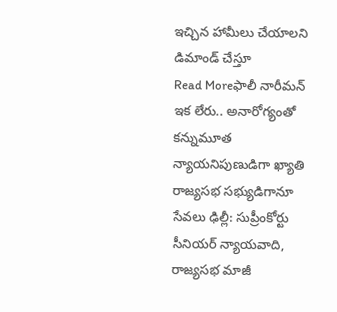ఇచ్చిన హామీలు చేయాలని డిమాండ్ చేస్తూ
Read Moreఫాలీ నారీమన్ ఇక లేరు.. అనారోగ్యంతో కన్నుమూత
న్యాయనిపుణుడిగా ఖ్యాతి రాజ్యసభ సభ్యుడిగానూ సేవలు ఢిల్లీ: సుప్రీంకోర్టు సీనియర్ న్యాయవాది, రాజ్యసభ మాజీ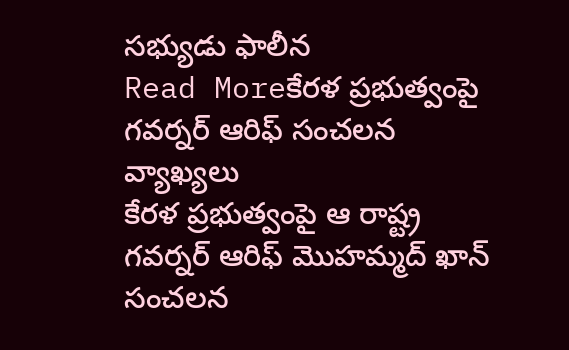సభ్యుడు ఫాలీన
Read Moreకేరళ ప్రభుత్వంపై గవర్నర్ ఆరిఫ్ సంచలన వ్యాఖ్యలు
కేరళ ప్రభుత్వంపై ఆ రాష్ట్ర గవర్నర్ ఆరిఫ్ మొహమ్మద్ ఖాన్ సంచలన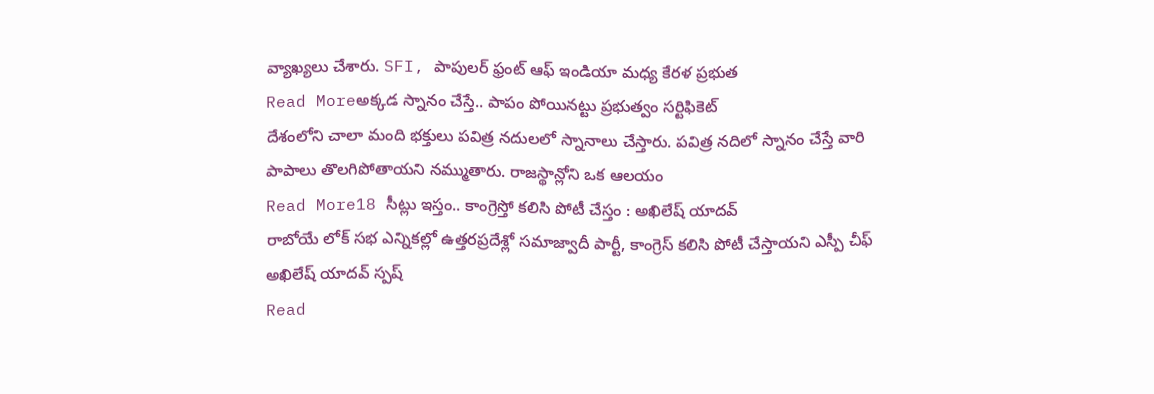వ్యాఖ్యలు చేశారు. SFI, పాపులర్ ఫ్రంట్ ఆఫ్ ఇండియా మధ్య కేరళ ప్రభుత
Read Moreఅక్కడ స్నానం చేస్తే.. పాపం పోయినట్టు ప్రభుత్వం సర్టిఫికెట్
దేశంలోని చాలా మంది భక్తులు పవిత్ర నదులలో స్నానాలు చేస్తారు. పవిత్ర నదిలో స్నానం చేస్తే వారి పాపాలు తొలగిపోతాయని నమ్ముతారు. రాజస్థాన్లోని ఒక ఆలయం
Read More18 సీట్లు ఇస్తం.. కాంగ్రెస్తో కలిసి పోటీ చేస్తం : అఖిలేష్ యాదవ్
రాబోయే లోక్ సభ ఎన్నికల్లో ఉత్తరప్రదేశ్లో సమాజ్వాదీ పార్టీ, కాంగ్రెస్ కలిసి పోటీ చేస్తాయని ఎస్పీ చీఫ్ అఖిలేష్ యాదవ్ స్పష్
Read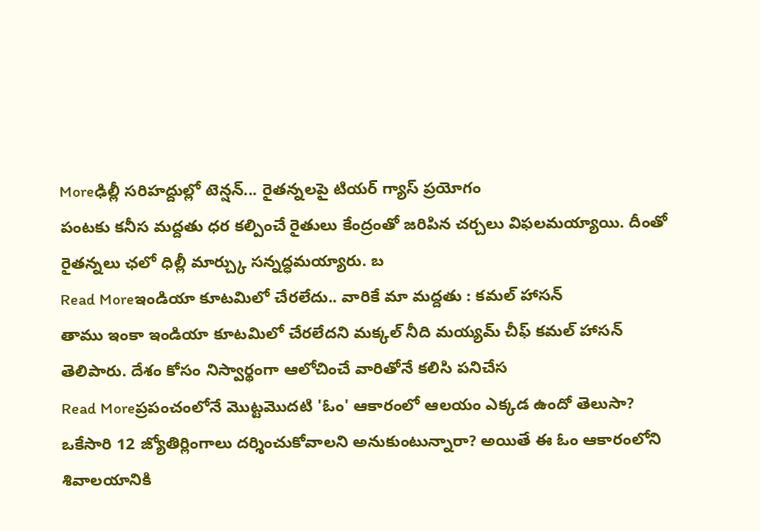Moreఢిల్లీ సరిహద్దుల్లో టెన్షన్... రైతన్నలపై టియర్ గ్యాస్ ప్రయోగం
పంటకు కనీస మద్దతు ధర కల్పించే రైతులు కేంద్రంతో జరిపిన చర్చలు విఫలమయ్యాయి. దీంతో రైతన్నలు ఛలో ధిల్లీ మార్చ్కు సన్నద్ధమయ్యారు. బ
Read Moreఇండియా కూటమిలో చేరలేదు.. వారికే మా మద్దతు : కమల్ హాసన్
తాము ఇంకా ఇండియా కూటమిలో చేరలేదని మక్కల్ నీది మయ్యమ్ చీఫ్ కమల్ హాసన్ తెలిపారు. దేశం కోసం నిస్వార్థంగా ఆలోచించే వారితోనే కలిసి పనిచేస
Read Moreప్రపంచంలోనే మొట్టమొదటి 'ఓం' ఆకారంలో ఆలయం ఎక్కడ ఉందో తెలుసా?
ఒకేసారి 12 జ్యోతిర్లింగాలు దర్శించుకోవాలని అనుకుంటున్నారా? అయితే ఈ ఓం ఆకారంలోని శివాలయానికి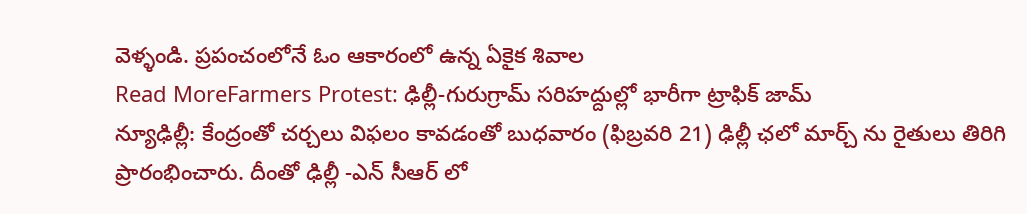వెళ్ళండి. ప్రపంచంలోనే ఓం ఆకారంలో ఉన్న ఏకైక శివాల
Read MoreFarmers Protest: ఢిల్లీ-గురుగ్రామ్ సరిహద్దుల్లో భారీగా ట్రాఫిక్ జామ్
న్యూఢిల్లీ: కేంద్రంతో చర్చలు విఫలం కావడంతో బుధవారం (ఫిబ్రవరి 21) ఢిల్లీ ఛలో మార్చ్ ను రైతులు తిరిగి ప్రారంభించారు. దీంతో ఢిల్లీ -ఎన్ సీఆర్ లో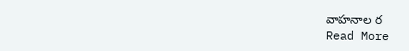వాహనాల ర
Read More